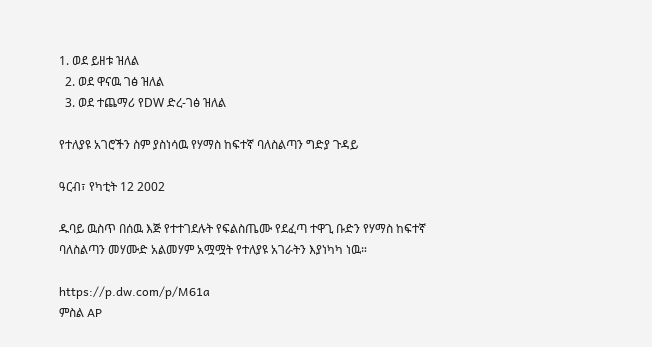1. ወደ ይዘቱ ዝለል
  2. ወደ ዋናዉ ገፅ ዝለል
  3. ወደ ተጨማሪ የDW ድረ-ገፅ ዝለል

የተለያዩ አገሮችን ስም ያስነሳዉ የሃማስ ከፍተኛ ባለስልጣን ግድያ ጉዳይ

ዓርብ፣ የካቲት 12 2002

ዱባይ ዉስጥ በሰዉ እጅ የተተገደሉት የፍልስጤሙ የደፈጣ ተዋጊ ቡድን የሃማስ ከፍተኛ ባለስልጣን መሃሙድ አልመሃም አሟሟት የተለያዩ አገራትን እያነካካ ነዉ።

https://p.dw.com/p/M61a
ምስል AP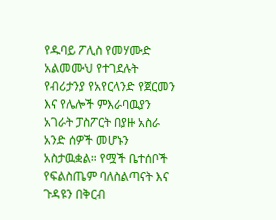የዱባይ ፖሊስ የመሃሙድ አልመሙህ የተገደሉት የብሪታንያ የአየርላንድ የጀርመን እና የሌሎች ምእራባዉያን አገራት ፓስፖርት በያዙ አስራ አንድ ሰዎች መሆኑን አስታዉቋል። የሟች ቤተሰቦች የፍልስጤም ባለስልጣናት እና ጉዳዩን በቅርብ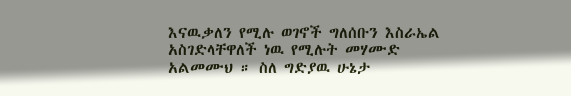እናዉቃለን የሚሉ ወገኖች ግለሰቡን እስራኤል አስገድላቸዋለች ነዉ የሚሉት መሃሙድ አልመሙህ ። ስለ ግድያዉ ሁኔታ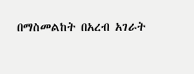በማስመልከት በአረብ አገራት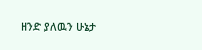ዘንድ ያለዉን ሁኔታ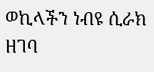ወኪላችን ነብዩ ሲራክ ዘገባ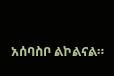አሰባስቦ ልኮልናል።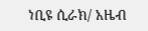ነቢዩ ሲራክ/ አዜብ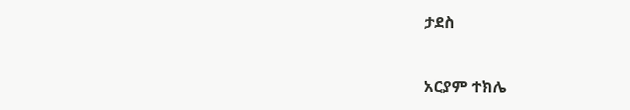ታደስ

አርያም ተክሌ